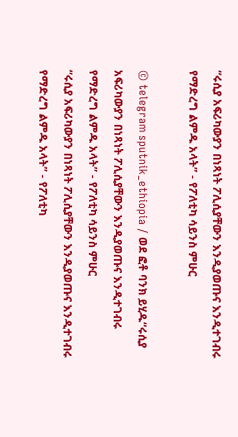“ሩሲያ አፍሪካውያን በነጻነት ፖሊሲያቸውን እንዲያወጡና እንዲተገብሩ የማድረግ ልምዱ አላት” - የፖለቲካ ሳይንስ ምሁር

© telegram sputnik_ethiopia / ወደ ፎቶ ባንክ ይሂዱ“ሩሲያ አፍሪካውያን በነጻነት ፖሊሲያቸውን እንዲያወጡና እንዲተገብሩ የማድረግ ልምዱ አላት” - የፖለቲካ ሳይንስ ምሁር
“ሩሲያ አፍሪካውያን በነጻነት ፖሊሲያቸውን እንዲያወጡና እንዲተገብሩ የማድረግ ልምዱ አላት” - የፖለቲካ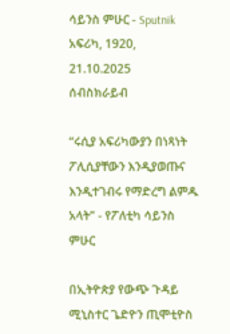ሳይንስ ምሁር - Sputnik አፍሪካ, 1920, 21.10.2025
ሰብስክራይብ

“ሩሲያ አፍሪካውያን በነጻነት ፖሊሲያቸውን እንዲያወጡና እንዲተገብሩ የማድረግ ልምዱ አላት” - የፖለቲካ ሳይንስ ምሁር

በኢትዮጵያ የውጭ ጉዳይ ሚኒስተር ጌድዮን ጢሞቲዮስ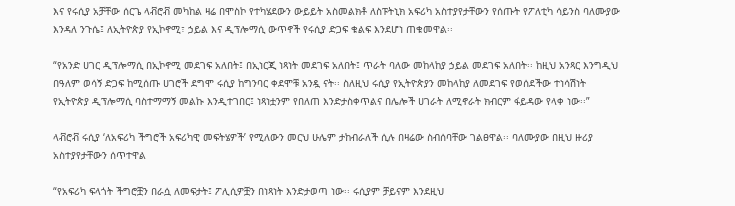እና የሩሲያ አቻቸው ሰርጌ ላቭሮቭ መካከል ዛሬ በሞስኮ የተካሄደውን ውይይት አስመልክቶ ለስፑትኒክ አፍሪካ አስተያየታቸውን የሰጡት የፖለቲካ ሳይንስ ባለሙያው እንዳለ ንጉሴ፤ ለኢትዮጵያ የኢኮኖሚ፣ ኃይል እና ዲፕሎማሲ ውጥኖች የሩሲያ ድጋፍ ቁልፍ እንደሆነ ጠቁመዋል፡፡

“የአንድ ሀገር ዲፕሎማሲ በኢኮኖሚ መደገፍ አለበት፤ በኢነርጂ ነጻነት መደገፍ አለበት፤ ጥራት ባለው መከላከያ ኃይል መደገፍ አለበት፡፡ ከዚህ አንጻር እንግዲህ በዓለም ወሳኝ ድጋፍ ከሚሰጡ ሀገሮች ደግሞ ሩሲያ ከግንባር ቀደሞቹ አንዷ ናት፡፡ ስለዚህ ሩሲያ የኢትዮጵያን መከላከያ ለመደገፍ የወሰደችው ተነሳሽነት የኢትዮጵያ ዲፕሎማሲ ባስተማማኝ መልኩ እንዲተገበር፤ ነጻነቷንም የበለጠ እንድታስቀጥልና በሌሎች ሀገራት ለሚኖራት ክብርም ፋይዳው የላቀ ነው፡፡”

ላቭሮቭ ሩሲያ ‘ለአፍሪካ ችግሮች አፍሪካዊ መፍትሄዎች’ የሚለውን መርህ ሁሌም ታከብራለች ሲሉ በዛሬው ስብሰባቸው ገልፀዋል፡፡ ባለሙያው በዚህ ዙሪያ አስተያየታቸውን ሰጥተዋል

“የአፍሪካ ፍላጎት ችግሮቿን በራሷ ለመፍታት፤ ፖሊሲዎቿን በነጻነት እንድታወጣ ነው፡፡ ሩሲያም ቻይናም እንደዚህ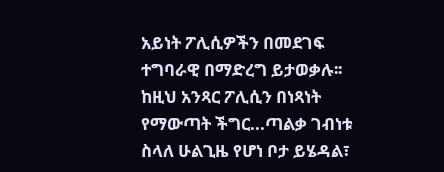አይነት ፖሊሲዎችን በመደገፍ ተግባራዊ በማድረግ ይታወቃሉ፡፡ ከዚህ አንጻር ፖሊሲን በነጻነት የማውጣት ችግር...ጣልቃ ገብነቱ ስላለ ሁልጊዜ የሆነ ቦታ ይሄዳል፣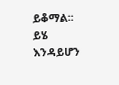ይቆማል፡፡ ይሄ እንዳይሆን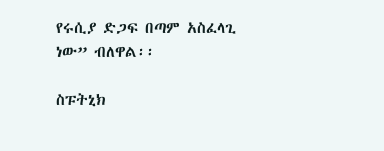የሩሲያ ድጋፍ በጣም አስፈላጊ ነው” ብለዋል፡፡

ስፑትኒክ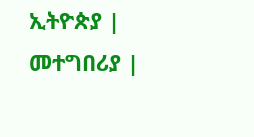ኢትዮጵያ | መተግበሪያ |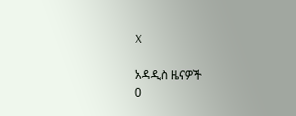X

አዳዲስ ዜናዎች
0